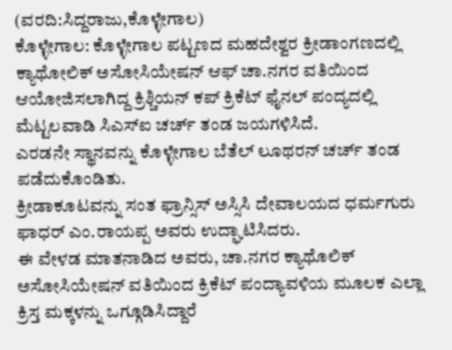(ವರದಿ:ಸಿದ್ದರಾಜು,ಕೊಳ್ಳೇಗಾಲ)
ಕೊಳ್ಳೇಗಾಲ: ಕೊಳ್ಳೇಗಾಲ ಪಟ್ಟಣದ ಮಹದೇಶ್ವರ ಕ್ರೀಡಾಂಗಣದಲ್ಲಿ ಕ್ಯಾಥೋಲಿಕ್ ಅಸೋಸಿಯೇಷನ್ ಆಫ್ ಚಾ.ನಗರ ವತಿಯಿಂದ ಆಯೋಜಿಸಲಾಗಿದ್ದ ಕ್ರಿಶ್ಚಿಯನ್ ಕಪ್ ಕ್ರಿಕೆಟ್ ಫೈನಲ್ ಪಂದ್ಯದಲ್ಲಿ ಮೆಟ್ಟಲವಾಡಿ ಸಿಎಸ್ಐ ಚರ್ಚ್ ತಂಡ ಜಯಗಳಿಸಿದೆ.
ಎರಡನೇ ಸ್ಥಾನವನ್ನು ಕೊಳ್ಳೇಗಾಲ ಬೆತೆಲ್ ಲೂಥರನ್ ಚರ್ಚ್ ತಂಡ ಪಡೆದುಕೊಂಡಿತು.
ಕ್ರೀಡಾಕೂಟವನ್ನು ಸಂತ ಫ್ರಾನ್ಸಿಸ್ ಅಸ್ಸಿಸಿ ದೇವಾಲಯದ ಧರ್ಮಗುರು ಫಾಧರ್ ಎಂ.ರಾಯಪ್ಪ ಅವರು ಉದ್ಘಾಟಿಸಿದರು.
ಈ ವೇಳಡ ಮಾತನಾಡಿದ ಅವರು, ಚಾ.ನಗರ ಕ್ಯಾಥೊಲಿಕ್ ಅಸೋಸಿಯೇಷನ್ ವತಿಯಿಂದ ಕ್ರಿಕೆಟ್ ಪಂದ್ಯಾವಳಿಯ ಮೂಲಕ ಎಲ್ಲಾ ಕ್ರಿಸ್ತ ಮಕ್ಕಳನ್ನು ಒಗ್ಗೂಡಿಸಿದ್ದಾರೆ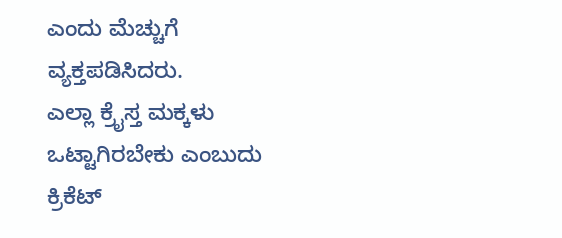ಎಂದು ಮೆಚ್ಚುಗೆ ವ್ಯಕ್ತಪಡಿಸಿದರು.
ಎಲ್ಲಾ ಕ್ರೈಸ್ತ ಮಕ್ಕಳು ಒಟ್ಟಾಗಿರಬೇಕು ಎಂಬುದು ಕ್ರಿಕೆಟ್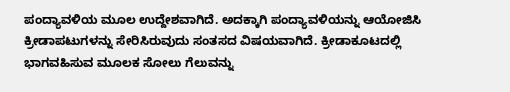ಪಂದ್ಯಾವಳಿಯ ಮೂಲ ಉದ್ದೇಶವಾಗಿದೆ. ಅದಕ್ಕಾಗಿ ಪಂದ್ಯಾವಳಿಯನ್ನು ಆಯೋಜಿಸಿ ಕ್ರೀಡಾಪಟುಗಳನ್ನು ಸೇರಿಸಿರುವುದು ಸಂತಸದ ವಿಷಯವಾಗಿದೆ. ಕ್ರೀಡಾಕೂಟದಲ್ಲಿ ಭಾಗವಹಿಸುವ ಮೂಲಕ ಸೋಲು ಗೆಲುವನ್ನು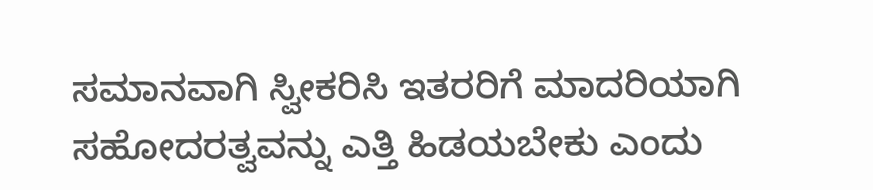ಸಮಾನವಾಗಿ ಸ್ವೀಕರಿಸಿ ಇತರರಿಗೆ ಮಾದರಿಯಾಗಿ ಸಹೋದರತ್ವವನ್ನು ಎತ್ತಿ ಹಿಡಯಬೇಕು ಎಂದು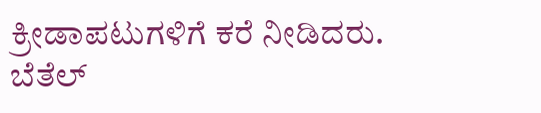ಕ್ರೀಡಾಪಟುಗಳಿಗೆ ಕರೆ ನೀಡಿದರು.
ಬೆತೆಲ್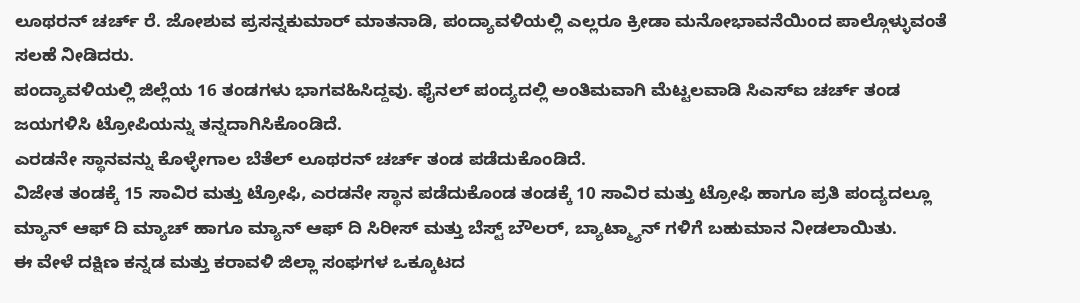ಲೂಥರನ್ ಚರ್ಚ್ ರೆ. ಜೋಶುವ ಪ್ರಸನ್ನಕುಮಾರ್ ಮಾತನಾಡಿ, ಪಂದ್ಯಾವಳಿಯಲ್ಲಿ ಎಲ್ಲರೂ ಕ್ರೀಡಾ ಮನೋಭಾವನೆಯಿಂದ ಪಾಲ್ಗೊಳ್ಳುವಂತೆ ಸಲಹೆ ನೀಡಿದರು.
ಪಂದ್ಯಾವಳಿಯಲ್ಲಿ ಜಿಲ್ಲೆಯ 16 ತಂಡಗಳು ಭಾಗವಹಿಸಿದ್ದವು. ಫೈನಲ್ ಪಂದ್ಯದಲ್ಲಿ ಅಂತಿಮವಾಗಿ ಮೆಟ್ಟಲವಾಡಿ ಸಿಎಸ್ಐ ಚರ್ಚ್ ತಂಡ ಜಯಗಳಿಸಿ ಟ್ರೋಪಿಯನ್ನು ತನ್ನದಾಗಿಸಿಕೊಂಡಿದೆ.
ಎರಡನೇ ಸ್ಥಾನವನ್ನು ಕೊಳ್ಳೇಗಾಲ ಬೆತೆಲ್ ಲೂಥರನ್ ಚರ್ಚ್ ತಂಡ ಪಡೆದುಕೊಂಡಿದೆ.
ವಿಜೇತ ತಂಡಕ್ಕೆ 15 ಸಾವಿರ ಮತ್ತು ಟ್ರೋಫಿ, ಎರಡನೇ ಸ್ಥಾನ ಪಡೆದುಕೊಂಡ ತಂಡಕ್ಕೆ 10 ಸಾವಿರ ಮತ್ತು ಟ್ರೋಫಿ ಹಾಗೂ ಪ್ರತಿ ಪಂದ್ಯದಲ್ಲೂ ಮ್ಯಾನ್ ಆಫ್ ದಿ ಮ್ಯಾಚ್ ಹಾಗೂ ಮ್ಯಾನ್ ಆಫ್ ದಿ ಸಿರೀಸ್ ಮತ್ತು ಬೆಸ್ಟ್ ಬೌಲರ್, ಬ್ಯಾಟ್ಮ್ಯಾನ್ ಗಳಿಗೆ ಬಹುಮಾನ ನೀಡಲಾಯಿತು.
ಈ ವೇಳೆ ದಕ್ಷಿಣ ಕನ್ನಡ ಮತ್ತು ಕರಾವಳಿ ಜಿಲ್ಲಾ ಸಂಘಗಳ ಒಕ್ಕೂಟದ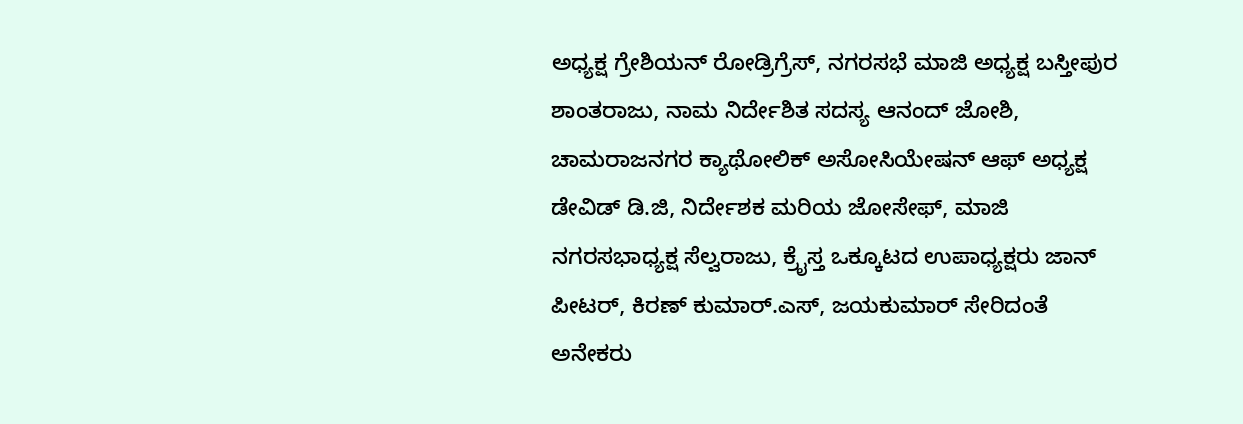ಅಧ್ಯಕ್ಷ ಗ್ರೇಶಿಯನ್ ರೋಡ್ರಿಗ್ರೆಸ್, ನಗರಸಭೆ ಮಾಜಿ ಅಧ್ಯಕ್ಷ ಬಸ್ತೀಪುರ ಶಾಂತರಾಜು, ನಾಮ ನಿರ್ದೇಶಿತ ಸದಸ್ಯ ಆನಂದ್ ಜೋಶಿ, ಚಾಮರಾಜನಗರ ಕ್ಯಾಥೋಲಿಕ್ ಅಸೋಸಿಯೇಷನ್ ಆಫ್ ಅಧ್ಯಕ್ಷ ಡೇವಿಡ್ ಡಿ.ಜಿ, ನಿರ್ದೇಶಕ ಮರಿಯ ಜೋಸೇಫ್, ಮಾಜಿ ನಗರಸಭಾಧ್ಯಕ್ಷ ಸೆಲ್ವರಾಜು, ಕ್ರೈಸ್ತ ಒಕ್ಕೂಟದ ಉಪಾಧ್ಯಕ್ಷರು ಜಾನ್ ಪೀಟರ್, ಕಿರಣ್ ಕುಮಾರ್.ಎಸ್, ಜಯಕುಮಾರ್ ಸೇರಿದಂತೆ ಅನೇಕರು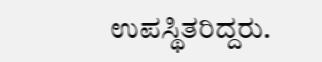ಉಪಸ್ಥಿತರಿದ್ದರು.